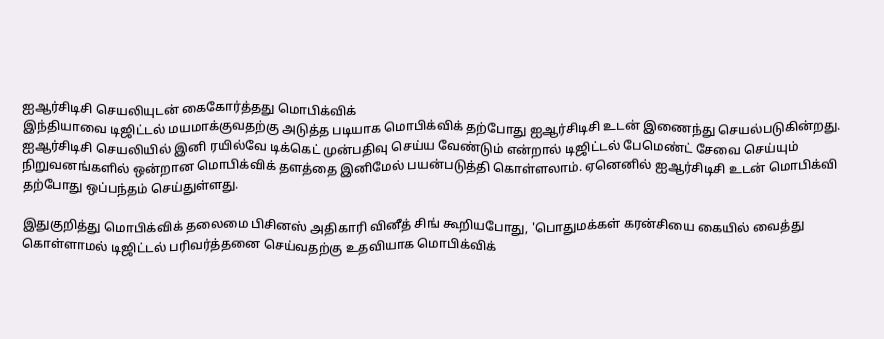ஐஆர்சிடிசி செயலியுடன் கைகோர்த்தது மொபிக்விக்
இந்தியாவை டிஜிட்டல் மயமாக்குவதற்கு அடுத்த படியாக மொபிக்விக் தற்போது ஐஆர்சிடிசி உடன் இணைந்து செயல்படுகின்றது.
ஐஆர்சிடிசி செயலியில் இனி ரயில்வே டிக்கெட் முன்பதிவு செய்ய வேண்டும் என்றால் டிஜிட்டல் பேமெண்ட் சேவை செய்யும் நிறுவனங்களில் ஒன்றான மொபிக்விக் தளத்தை இனிமேல் பயன்படுத்தி கொள்ளலாம். ஏனெனில் ஐஆர்சிடிசி உடன் மொபிக்வி தற்போது ஒப்பந்தம் செய்துள்ளது.

இதுகுறித்து மொபிக்விக் தலைமை பிசினஸ் அதிகாரி வினீத் சிங் கூறியபோது, 'பொதுமக்கள் கரன்சியை கையில் வைத்து கொள்ளாமல் டிஜிட்டல் பரிவர்த்தனை செய்வதற்கு உதவியாக மொபிக்விக்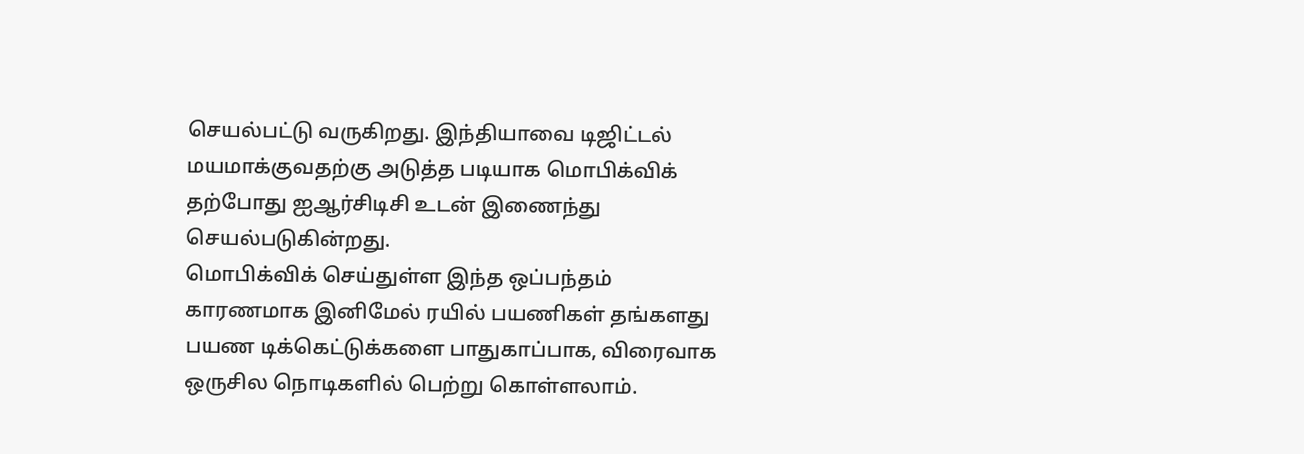செயல்பட்டு வருகிறது. இந்தியாவை டிஜிட்டல் மயமாக்குவதற்கு அடுத்த படியாக மொபிக்விக் தற்போது ஐஆர்சிடிசி உடன் இணைந்து செயல்படுகின்றது.
மொபிக்விக் செய்துள்ள இந்த ஒப்பந்தம் காரணமாக இனிமேல் ரயில் பயணிகள் தங்களது பயண டிக்கெட்டுக்களை பாதுகாப்பாக, விரைவாக ஒருசில நொடிகளில் பெற்று கொள்ளலாம்.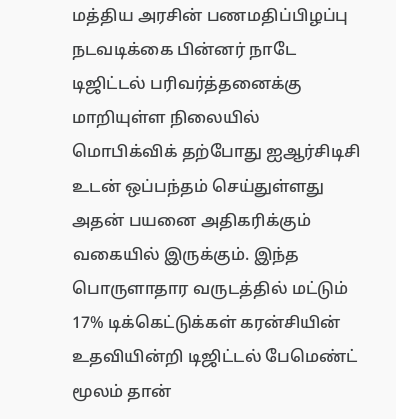மத்திய அரசின் பணமதிப்பிழப்பு நடவடிக்கை பின்னர் நாடே டிஜிட்டல் பரிவர்த்தனைக்கு மாறியுள்ள நிலையில் மொபிக்விக் தற்போது ஐஆர்சிடிசி உடன் ஒப்பந்தம் செய்துள்ளது அதன் பயனை அதிகரிக்கும் வகையில் இருக்கும். இந்த பொருளாதார வருடத்தில் மட்டும் 17% டிக்கெட்டுக்கள் கரன்சியின் உதவியின்றி டிஜிட்டல் பேமெண்ட் மூலம் தான்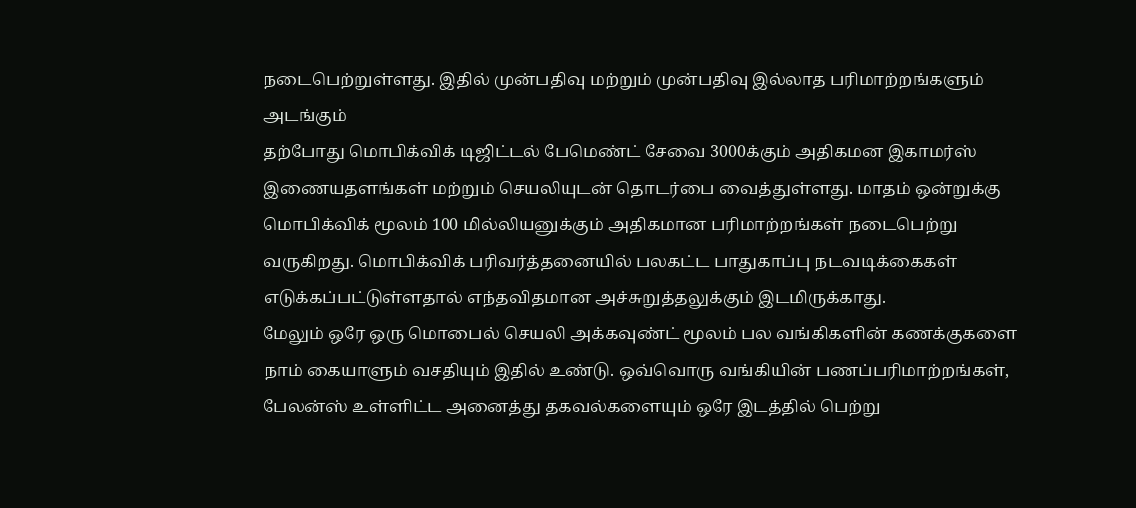நடைபெற்றுள்ளது. இதில் முன்பதிவு மற்றும் முன்பதிவு இல்லாத பரிமாற்றங்களும் அடங்கும்
தற்போது மொபிக்விக் டிஜிட்டல் பேமெண்ட் சேவை 3000க்கும் அதிகமன இகாமர்ஸ் இணையதளங்கள் மற்றும் செயலியுடன் தொடர்பை வைத்துள்ளது. மாதம் ஒன்றுக்கு மொபிக்விக் மூலம் 100 மில்லியனுக்கும் அதிகமான பரிமாற்றங்கள் நடைபெற்று வருகிறது. மொபிக்விக் பரிவர்த்தனையில் பலகட்ட பாதுகாப்பு நடவடிக்கைகள் எடுக்கப்பட்டுள்ளதால் எந்தவிதமான அச்சுறுத்தலுக்கும் இடமிருக்காது.
மேலும் ஒரே ஒரு மொபைல் செயலி அக்கவுண்ட் மூலம் பல வங்கிகளின் கணக்குகளை நாம் கையாளும் வசதியும் இதில் உண்டு. ஒவ்வொரு வங்கியின் பணப்பரிமாற்றங்கள், பேலன்ஸ் உள்ளிட்ட அனைத்து தகவல்களையும் ஒரே இடத்தில் பெற்று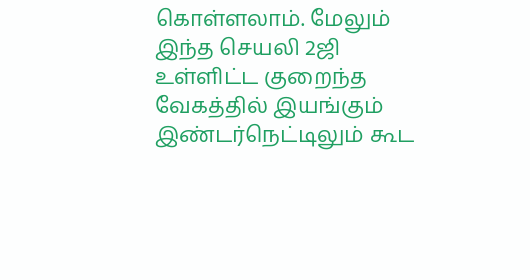கொள்ளலாம். மேலும் இந்த செயலி 2ஜி உள்ளிட்ட குறைந்த வேகத்தில் இயங்கும் இண்டர்நெட்டிலும் கூட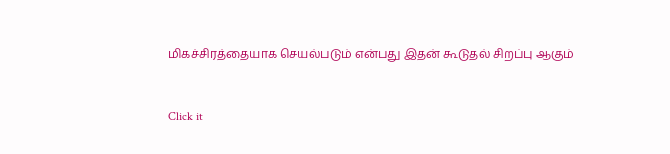மிகச்சிரத்தையாக செயல்படும் என்பது இதன் கூடுதல் சிறப்பு ஆகும்


Click it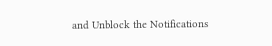and Unblock the Notifications